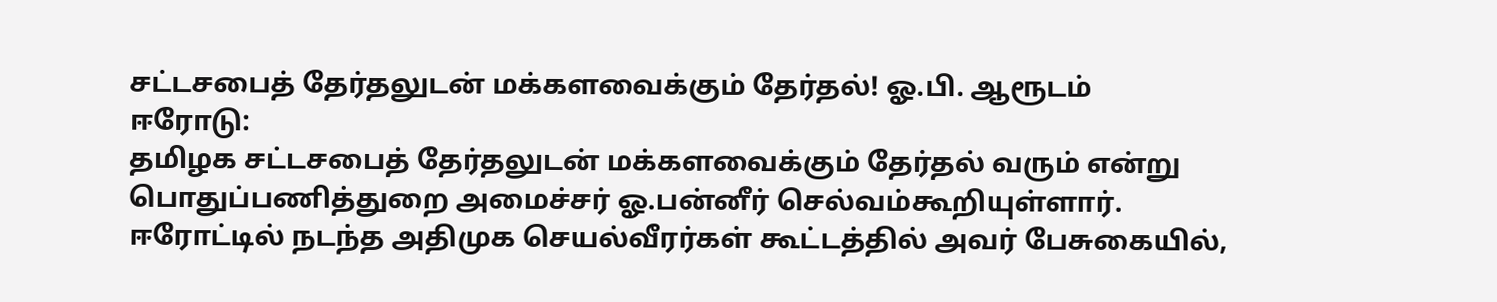சட்டசபைத் தேர்தலுடன் மக்களவைக்கும் தேர்தல்! ஓ.பி. ஆரூடம்
ஈரோடு:
தமிழக சட்டசபைத் தேர்தலுடன் மக்களவைக்கும் தேர்தல் வரும் என்று பொதுப்பணித்துறை அமைச்சர் ஓ.பன்னீர் செல்வம்கூறியுள்ளார்.
ஈரோட்டில் நடந்த அதிமுக செயல்வீரர்கள் கூட்டத்தில் அவர் பேசுகையில்,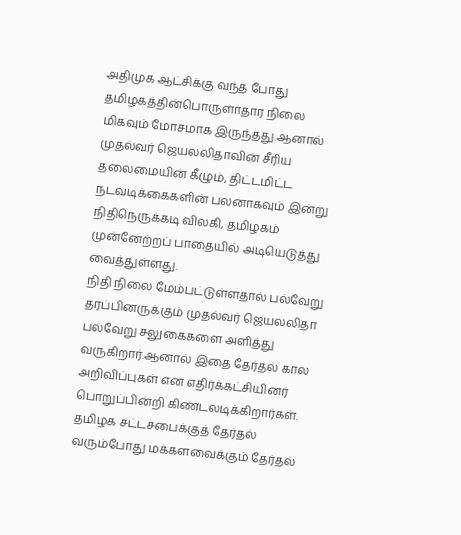அதிமுக ஆட்சிக்கு வந்த போது தமிழகத்தின்பொருளாதார நிலை மிகவும் மோசமாக இருந்தது.ஆனால் முதல்வர் ஜெயலலிதாவின் சீரிய தலைமையின் கீழும், திட்டமிட்ட நடவடிக்கைகளின் பலனாகவும் இன்று நிதிநெருக்கடி விலகி, தமிழகம் முன்னேற்றப் பாதையில் அடியெடுத்து வைத்துள்ளது.
நிதி நிலை மேம்பட்டுள்ளதால் பல்வேறு தரப்பினருக்கும் முதல்வர் ஜெயலலிதா பல்வேறு சலுகைகளை அளித்து வருகிறார்.ஆனால் இதை தேர்தல் கால அறிவிப்புகள் என எதிர்க்கட்சியினர் பொறுப்பின்றி கிண்டலடிக்கிறார்கள்.
தமிழக சட்டசபைக்குத் தேர்தல் வரும்போது மக்களவைக்கும் தேர்தல்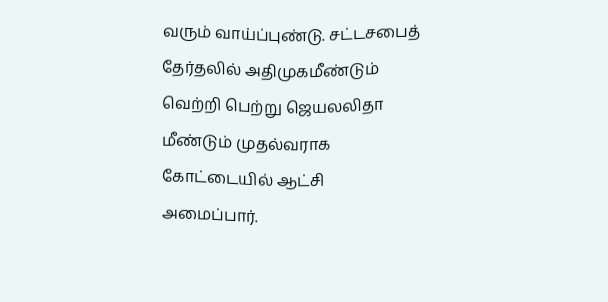வரும் வாய்ப்புண்டு. சட்டசபைத் தேர்தலில் அதிமுகமீண்டும் வெற்றி பெற்று ஜெயலலிதா மீண்டும் முதல்வராக கோட்டையில் ஆட்சி அமைப்பார்.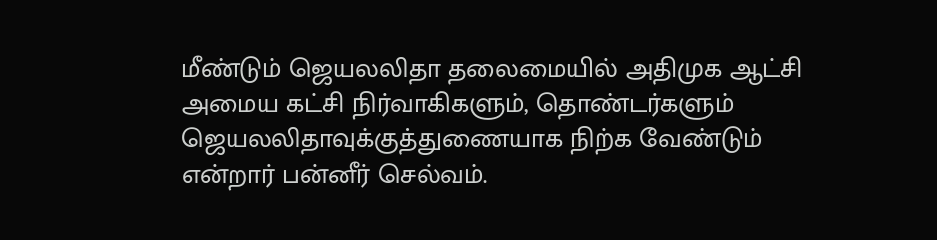மீண்டும் ஜெயலலிதா தலைமையில் அதிமுக ஆட்சி அமைய கட்சி நிர்வாகிகளும், தொண்டர்களும் ஜெயலலிதாவுக்குத்துணையாக நிற்க வேண்டும் என்றார் பன்னீர் செல்வம்.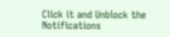Click it and Unblock the Notifications